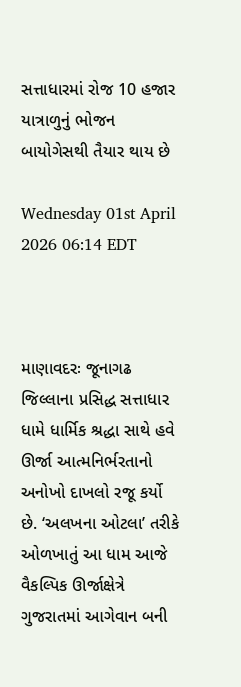સત્તાધારમાં રોજ 10 હજાર યાત્રાળુનું ભોજન બાયોગેસથી તૈયાર થાય છે

Wednesday 01st April 2026 06:14 EDT



માણાવદરઃ જૂનાગઢ જિલ્લાના પ્રસિદ્ધ સત્તાધાર ધામે ધાર્મિક શ્રદ્ધા સાથે હવે ઊર્જા આત્મનિર્ભરતાનો અનોખો દાખલો રજૂ કર્યો છે. ‘અલખના ઓટલા’ તરીકે ઓળખાતું આ ધામ આજે વૈકલ્પિક ઊર્જાક્ષેત્રે ગુજરાતમાં આગેવાન બની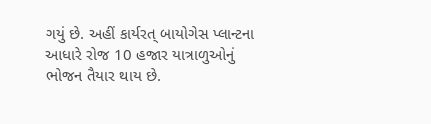ગયું છે. અહીં કાર્યરત્ બાયોગેસ પ્લાન્ટના આધારે રોજ 10 હજાર યાત્રાળુઓનું ભોજન તૈયાર થાય છે.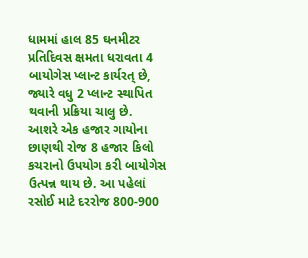ધામમાં હાલ 85 ઘનમીટર પ્રતિદિવસ ક્ષમતા ધરાવતા 4 બાયોગેસ પ્લાન્ટ કાર્યરત્ છે, જ્યારે વધુ 2 પ્લાન્ટ સ્થાપિત થવાની પ્રક્રિયા ચાલુ છે.
આશરે એક હજાર ગાયોના છાણથી રોજ 8 હજાર કિલો કચરાનો ઉપયોગ કરી બાયોગેસ ઉત્પન્ન થાય છે. આ પહેલાં રસોઈ માટે દરરોજ 800-900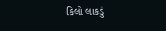કિલો લાકડું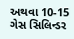અથવા 10-15 ગેસ સિલિન્ડર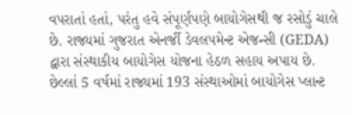વપરાતાં હતાં, પરંતુ હવે સંપૂર્ણપણે બાયોગેસથી જ રસોડું ચાલે છે. રાજ્યમાં ગુજરાત એનર્જી ડેવલપમેન્ટ એજન્સી (GEDA) દ્વારા સંસ્થાકીય બાયોગેસ યોજના હેઠળ સહાય અપાય છે. છેલ્લાં 5 વર્ષમાં રાજ્યમાં 193 સંસ્થાઓમાં બાયોગેસ પ્લાન્ટ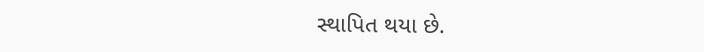સ્થાપિત થયા છે.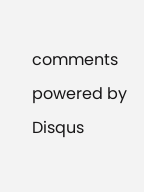comments powered by Disqus